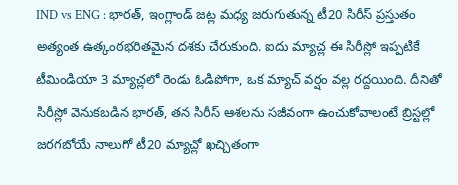IND vs ENG : భారత్, ఇంగ్లాండ్ జట్ల మధ్య జరుగుతున్న టీ20 సిరీస్ ప్రస్తుతం అత్యంత ఉత్కంఠభరితమైన దశకు చేరుకుంది. ఐదు మ్యాచ్ల ఈ సిరీస్లో ఇప్పటికే టీమిండియా 3 మ్యాచ్లలో రెండు ఓడిపోగా, ఒక మ్యాచ్ వర్షం వల్ల రద్దయింది. దీనితో సిరీస్లో వెనుకబడిన భారత్, తన సిరీస్ ఆశలను సజీవంగా ఉంచుకోవాలంటే బ్రిస్టల్లో జరగబోయే నాలుగో టీ20 మ్యాచ్లో ఖచ్చితంగా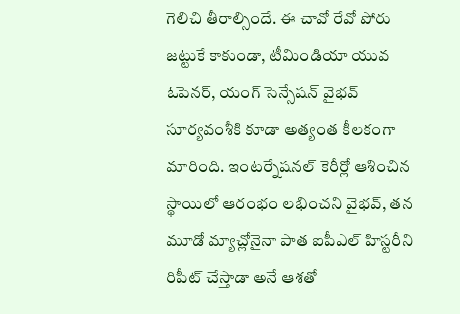గెలిచి తీరాల్సిందే. ఈ చావో రేవో పోరు జట్టుకే కాకుండా, టీమిండియా యువ ఓపెనర్, యంగ్ సెన్సేషన్ వైభవ్ సూర్యవంశీకి కూడా అత్యంత కీలకంగా మారింది. ఇంటర్నేషనల్ కెరీర్లో ఆశించిన స్థాయిలో ఆరంభం లభించని వైభవ్, తన మూడో మ్యాచ్లోనైనా పాత ఐపీఎల్ హిస్టరీని రిపీట్ చేస్తాడా అనే ఆశతో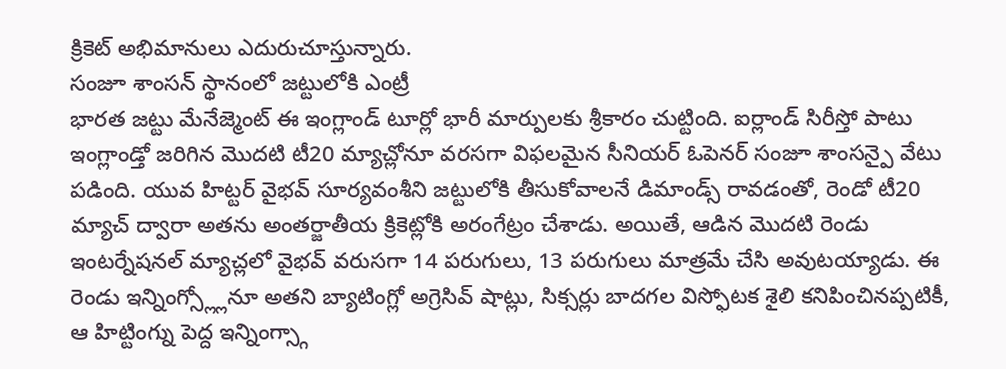క్రికెట్ అభిమానులు ఎదురుచూస్తున్నారు.
సంజూ శాంసన్ స్థానంలో జట్టులోకి ఎంట్రీ
భారత జట్టు మేనేజ్మెంట్ ఈ ఇంగ్లాండ్ టూర్లో భారీ మార్పులకు శ్రీకారం చుట్టింది. ఐర్లాండ్ సిరీస్తో పాటు ఇంగ్లాండ్తో జరిగిన మొదటి టీ20 మ్యాచ్లోనూ వరసగా విఫలమైన సీనియర్ ఓపెనర్ సంజూ శాంసన్పై వేటు పడింది. యువ హిట్టర్ వైభవ్ సూర్యవంశీని జట్టులోకి తీసుకోవాలనే డిమాండ్స్ రావడంతో, రెండో టీ20 మ్యాచ్ ద్వారా అతను అంతర్జాతీయ క్రికెట్లోకి అరంగేట్రం చేశాడు. అయితే, ఆడిన మొదటి రెండు ఇంటర్నేషనల్ మ్యాచ్లలో వైభవ్ వరుసగా 14 పరుగులు, 13 పరుగులు మాత్రమే చేసి అవుటయ్యాడు. ఈ రెండు ఇన్నింగ్స్ల్లోనూ అతని బ్యాటింగ్లో అగ్రెసివ్ షాట్లు, సిక్సర్లు బాదగల విస్ఫోటక శైలి కనిపించినప్పటికీ, ఆ హిట్టింగ్ను పెద్ద ఇన్నింగ్స్గా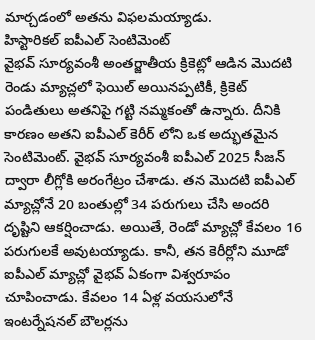మార్చడంలో అతను విఫలమయ్యాడు.
హిస్టారికల్ ఐపీఎల్ సెంటిమెంట్
వైభవ్ సూర్యవంశీ అంతర్జాతీయ క్రికెట్లో ఆడిన మొదటి రెండు మ్యాచ్లలో ఫెయిల్ అయినప్పటికీ, క్రికెట్ పండితులు అతనిపై గట్టి నమ్మకంతో ఉన్నారు. దీనికి కారణం అతని ఐపీఎల్ కెరీర్ లోని ఒక అద్భుతమైన సెంటిమెంట్. వైభవ్ సూర్యవంశీ ఐపీఎల్ 2025 సీజన్ ద్వారా లీగ్లోకి అరంగేట్రం చేశాడు. తన మొదటి ఐపీఎల్ మ్యాచ్లోనే 20 బంతుల్లో 34 పరుగులు చేసి అందరి దృష్టిని ఆకర్షించాడు. అయితే, రెండో మ్యాచ్లో కేవలం 16 పరుగులకే అవుటయ్యాడు. కానీ, తన కెరీర్లోని మూడో ఐపీఎల్ మ్యాచ్లో వైభవ్ ఏకంగా విశ్వరూపం చూపించాడు. కేవలం 14 ఏళ్ల వయసులోనే ఇంటర్నేషనల్ బౌలర్లను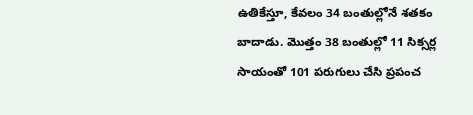ఉతికేస్తూ, కేవలం 34 బంతుల్లోనే శతకం బాదాడు. మొత్తం 38 బంతుల్లో 11 సిక్సర్ల సాయంతో 101 పరుగులు చేసి ప్రపంచ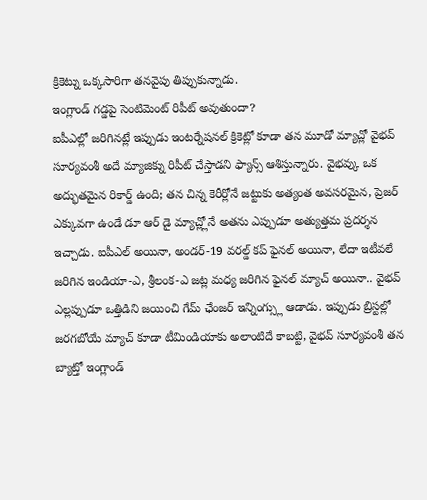క్రికెట్ను ఒక్కసారిగా తనవైపు తిప్పుకున్నాడు.
ఇంగ్లాండ్ గడ్డపై సెంటిమెంట్ రిపీట్ అవుతుందా?
ఐపీఎల్లో జరిగినట్లే ఇప్పుడు ఇంటర్నేషనల్ క్రికెట్లో కూడా తన మూడో మ్యాచ్లో వైభవ్ సూర్యవంశీ అదే మ్యాజిక్ను రిపీట్ చేస్తాడని ఫ్యాన్స్ ఆశిస్తున్నారు. వైభవ్కు ఒక అద్భుతమైన రికార్డ్ ఉంది; తన చిన్న కెరీర్లోనే జట్టుకు అత్యంత అవసరమైన, ప్రెజర్ ఎక్కువగా ఉండే డూ ఆర్ డై మ్యాచ్ల్లోనే అతను ఎప్పుడూ అత్యుత్తమ ప్రదర్శన ఇచ్చాడు. ఐపీఎల్ అయినా, అండర్-19 వరల్డ్ కప్ ఫైనల్ అయినా, లేదా ఇటీవలే జరిగిన ఇండియా-ఎ, శ్రీలంక-ఎ జట్ల మధ్య జరిగిన ఫైనల్ మ్యాచ్ అయినా.. వైభవ్ ఎల్లప్పుడూ ఒత్తిడిని జయించి గేమ్ ఛేంజర్ ఇన్నింగ్స్లు ఆడాడు. ఇప్పుడు బ్రిస్టల్లో జరగబోయే మ్యాచ్ కూడా టీమిండియాకు అలాంటిదే కాబట్టి, వైభవ్ సూర్యవంశీ తన బ్యాట్తో ఇంగ్లాండ్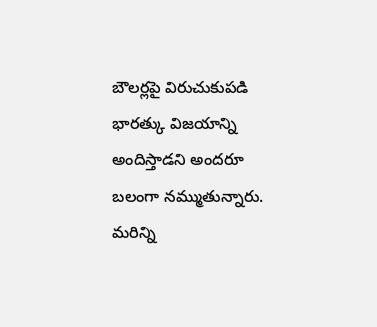బౌలర్లపై విరుచుకుపడి భారత్కు విజయాన్ని అందిస్తాడని అందరూ బలంగా నమ్ముతున్నారు.
మరిన్ని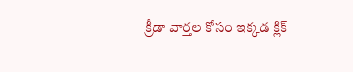క్రీడా వార్తల కోసం ఇక్కడ క్లిక్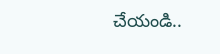చేయండి..